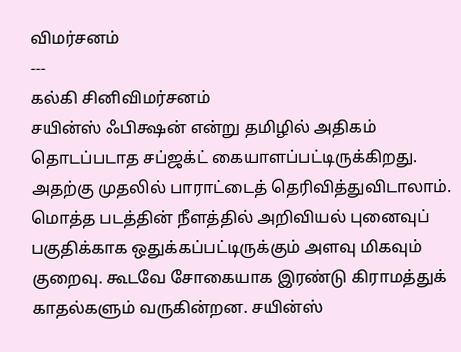விமர்சனம்
---
கல்கி சினிவிமர்சனம்
சயின்ஸ் ஃபிக்ஷன் என்று தமிழில் அதிகம் தொடப்படாத சப்ஜக்ட் கையாளப்பட்டிருக்கிறது. அதற்கு முதலில் பாராட்டைத் தெரிவித்துவிடாலாம். மொத்த படத்தின் நீளத்தில் அறிவியல் புனைவுப் பகுதிக்காக ஒதுக்கப்பட்டிருக்கும் அளவு மிகவும் குறைவு. கூடவே சோகையாக இரண்டு கிராமத்துக் காதல்களும் வருகின்றன. சயின்ஸ்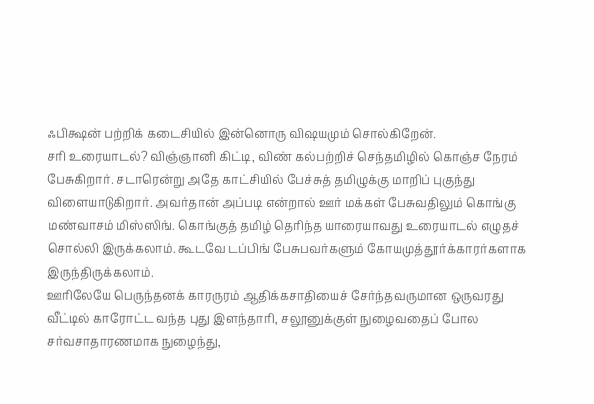ஃபிக்ஷன் பற்றிக் கடைசியில் இன்னொரு விஷயமும் சொல்கிறேன்.
சரி உரையாடல்? விஞ்ஞானி கிட்டி, விண் கல்பற்றிச் செந்தமிழில் கொஞ்ச நேரம் பேசுகிறார். சடாரென்று அதே காட்சியில் பேச்சுத் தமிழுக்கு மாறிப் புகுந்து விளையாடுகிறார். அவர்தான் அப்படி என்றால் ஊர் மக்கள் பேசுவதிலும் கொங்கு மண்வாசம் மிஸ்ஸிங். கொங்குத் தமிழ் தெரிந்த யாரையாவது உரையாடல் எழுதச் சொல்லி இருக்கலாம். கூடவே டப்பிங் பேசுபவர்களும் கோயமுத்தூர்க்காரர்களாக இருந்திருக்கலாம்.
ஊரிலேயே பெருந்தனக் காரருரம் ஆதிக்கசாதியைச் சேர்ந்தவருமான ஒருவரது வீட்டில் காரோட்ட வந்த புது இளந்தாரி, சலூனுக்குள் நுழைவதைப் போல சர்வசாதாரணமாக நுழைந்து,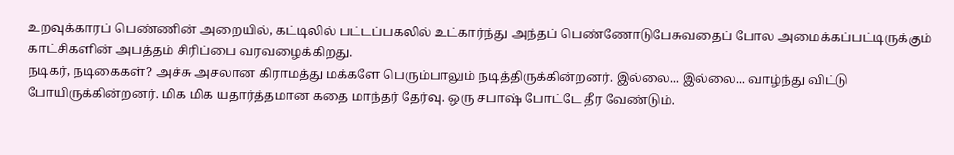உறவுக்காரப் பெண்ணின் அறையில், கட்டிலில் பட்டப்பகலில் உட்கார்ந்து அந்தப் பெண்ணோடுபேசுவதைப் போல அமைக்கப்பட்டிருக்கும் காட்சிகளின் அபத்தம் சிரிப்பை வரவழைக்கிறது.
நடிகர், நடிகைகள்? அச்சு அசலான கிராமத்து மக்களே பெரும்பாலும் நடித்திருக்கின்றனர். இல்லை... இல்லை... வாழ்ந்து விட்டு போயிருக்கின்றனர். மிக மிக யதார்த்தமான கதை மாந்தர் தேர்வு. ஒரு சபாஷ் போட்டே தீர வேண்டும்.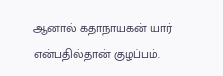ஆனால் கதாநாயகன் யார் என்பதில்தான் குழப்பம்.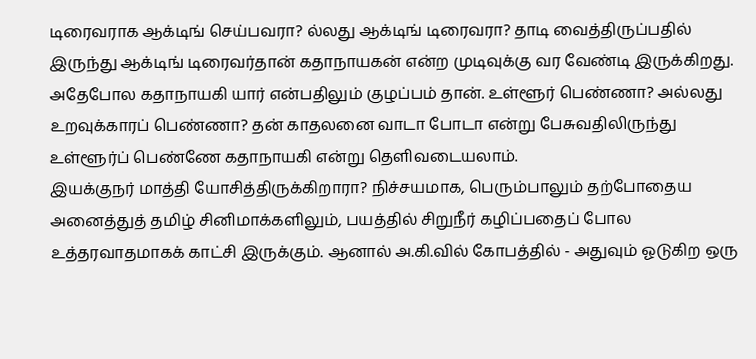டிரைவராக ஆக்டிங் செய்பவரா? ல்லது ஆக்டிங் டிரைவரா? தாடி வைத்திருப்பதில் இருந்து ஆக்டிங் டிரைவர்தான் கதாநாயகன் என்ற முடிவுக்கு வர வேண்டி இருக்கிறது. அதேபோல கதாநாயகி யார் என்பதிலும் குழப்பம் தான். உள்ளூர் பெண்ணா? அல்லது உறவுக்காரப் பெண்ணா? தன் காதலனை வாடா போடா என்று பேசுவதிலிருந்து உள்ளூர்ப் பெண்ணே கதாநாயகி என்று தெளிவடையலாம்.
இயக்குநர் மாத்தி யோசித்திருக்கிறாரா? நிச்சயமாக, பெரும்பாலும் தற்போதைய அனைத்துத் தமிழ் சினிமாக்களிலும், பயத்தில் சிறுநீர் கழிப்பதைப் போல உத்தரவாதமாகக் காட்சி இருக்கும். ஆனால் அ.கி.வில் கோபத்தில் - அதுவும் ஓடுகிற ஒரு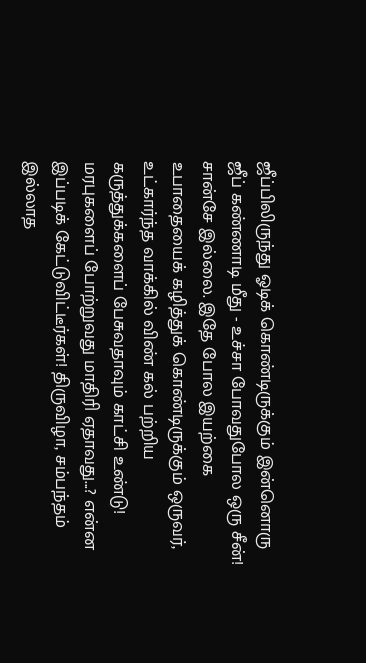ஜீப்பிலிருந்து ஓடிக் கொண்டிருக்கும் இன்னொரு ஜீப் கண்ணாடி மீது - உச்சா போவதுபோல ஒரு சீன்! சான்சே இல்லை. இதே போல இயற்கை உபாதையைக் கழித்துக் கொண்டிருக்கும் ஒருவர், உட்கார்ந்த வாக்கில் விண் கல் பற்றிய கருத்துக்களைப் பேசுவதாவும் காட்சி உண்டு!
மரபுகளைப் போற்றுவது மாதிரி ஏதாவது...? என்ன இப்படிக் கேட்டுவிட்டீர்கள்! திருவிழா, சம்பந்தம் இல்லாத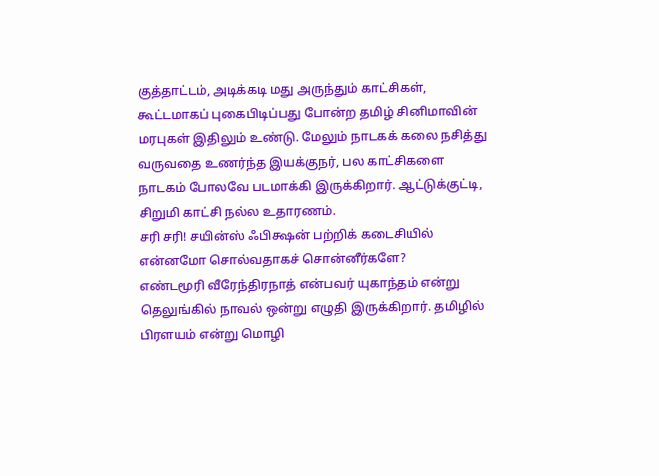குத்தாட்டம், அடிக்கடி மது அருந்தும் காட்சிகள், கூட்டமாகப் புகைபிடிப்பது போன்ற தமிழ் சினிமாவின் மரபுகள் இதிலும் உண்டு. மேலும் நாடகக் கலை நசித்து வருவதை உணர்ந்த இயக்குநர், பல காட்சிகளை நாடகம் போலவே படமாக்கி இருக்கிறார். ஆட்டுக்குட்டி, சிறுமி காட்சி நல்ல உதாரணம்.
சரி சரி! சயின்ஸ் ஃபிக்ஷன் பற்றிக் கடைசியில் என்னமோ சொல்வதாகச் சொன்னீர்களே?
எண்டமூரி வீரேந்திரநாத் என்பவர் யுகாந்தம் என்று தெலுங்கில் நாவல் ஒன்று எழுதி இருக்கிறார். தமிழில் பிரளயம் என்று மொழி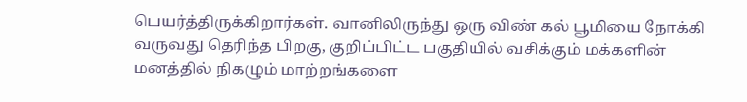பெயர்த்திருக்கிறார்கள். வானிலிருந்து ஒரு விண் கல் பூமியை நோக்கி வருவது தெரிந்த பிறகு, குறிப்பிட்ட பகுதியில் வசிக்கும் மக்களின் மனத்தில் நிகழும் மாற்றங்களை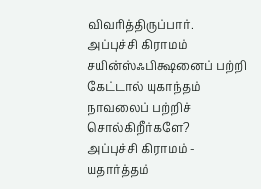விவரித்திருப்பார்.
அப்புச்சி கிராமம் சயின்ஸ்ஃபிக்ஷனைப் பற்றி கேட்டால் யுகாந்தம் நாவலைப் பற்றிச் சொல்கிறீர்களே?
அப்புச்சி கிராமம் - யதார்த்தம்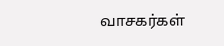வாசகர்கள்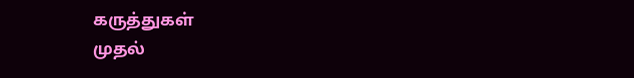கருத்துகள்
முதல்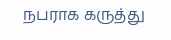நபராக கருத்து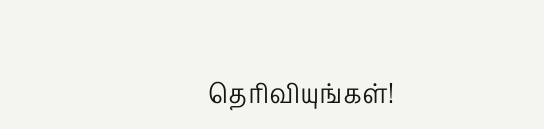தெரிவியுங்கள்!